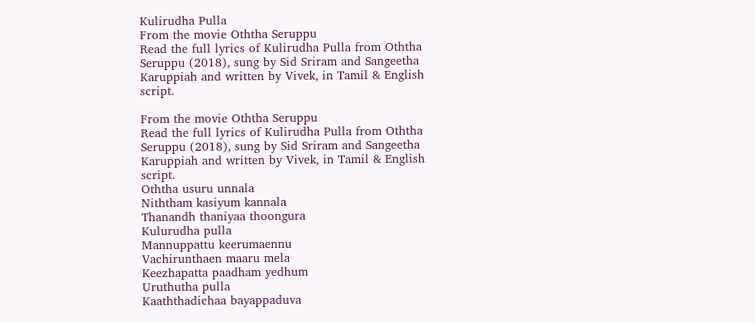Kulirudha Pulla
From the movie Oththa Seruppu
Read the full lyrics of Kulirudha Pulla from Oththa Seruppu (2018), sung by Sid Sriram and Sangeetha Karuppiah and written by Vivek, in Tamil & English script.

From the movie Oththa Seruppu
Read the full lyrics of Kulirudha Pulla from Oththa Seruppu (2018), sung by Sid Sriram and Sangeetha Karuppiah and written by Vivek, in Tamil & English script.
Oththa usuru unnala
Niththam kasiyum kannala
Thanandh thaniyaa thoongura
Kulurudha pulla
Mannuppattu keerumaennu
Vachirunthaen maaru mela
Keezhapatta paadham yedhum
Uruthutha pulla
Kaaththadichaa bayappaduva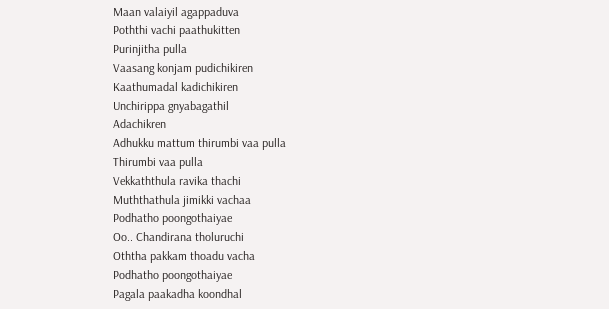Maan valaiyil agappaduva
Poththi vachi paathukitten
Purinjitha pulla
Vaasang konjam pudichikiren
Kaathumadal kadichikiren
Unchirippa gnyabagathil
Adachikren
Adhukku mattum thirumbi vaa pulla
Thirumbi vaa pulla
Vekkaththula ravika thachi
Muththathula jimikki vachaa
Podhatho poongothaiyae
Oo.. Chandirana tholuruchi
Oththa pakkam thoadu vacha
Podhatho poongothaiyae
Pagala paakadha koondhal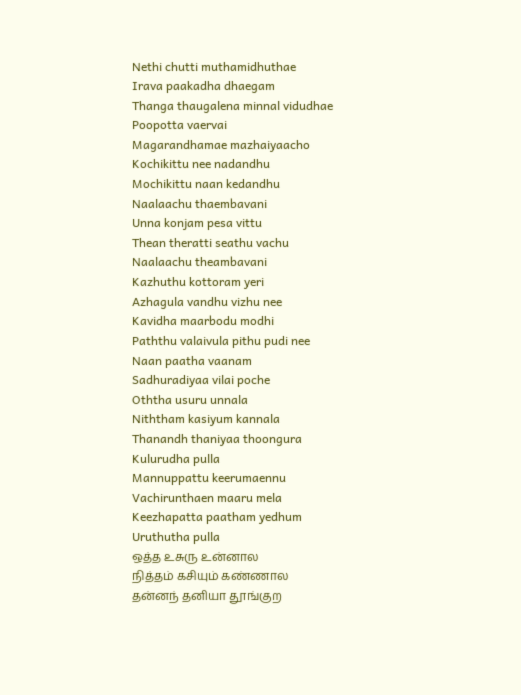Nethi chutti muthamidhuthae
Irava paakadha dhaegam
Thanga thaugalena minnal vidudhae
Poopotta vaervai
Magarandhamae mazhaiyaacho
Kochikittu nee nadandhu
Mochikittu naan kedandhu
Naalaachu thaembavani
Unna konjam pesa vittu
Thean theratti seathu vachu
Naalaachu theambavani
Kazhuthu kottoram yeri
Azhagula vandhu vizhu nee
Kavidha maarbodu modhi
Paththu valaivula pithu pudi nee
Naan paatha vaanam
Sadhuradiyaa vilai poche
Oththa usuru unnala
Niththam kasiyum kannala
Thanandh thaniyaa thoongura
Kulurudha pulla
Mannuppattu keerumaennu
Vachirunthaen maaru mela
Keezhapatta paatham yedhum
Uruthutha pulla
ஒத்த உசுரு உன்னால
நித்தம் கசியும் கண்ணால
தன்னந் தனியா தூங்குற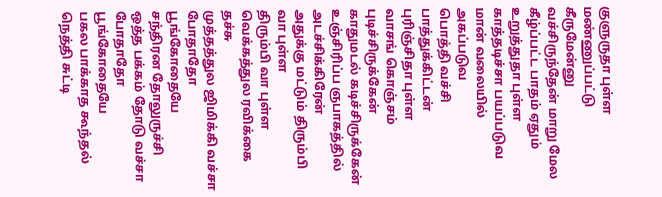குளுருதா புள்ள
மண்ணுப்பட்டு கீருமேன்னு
வச்சிருந்தேன் மாறு மேல
கீழ்ப்பட்ட பாதம் ஏதும்
உறுத்துதா புள்ள
காத்தடிச்சா பயப்படுவ
மான் வலையில் அகப்படுவ
பொத்தி வச்சி பாத்துக்கிட்டன்
புரிஞ்சிதா புள்ள
வாசங் கொஞ்சம் புடிச்சிருக்கேன்
காதுமடல் கடிச்சிருக்கேன்
உஞ்சிரிப்ப ஞபாகத்தில் அடச்சிக்கிரேன்
அதுக்கு மட்டும் திரும்பி வா புள்ள
திரும்பி வா புள்ள
வெக்கத்துல ரவிக்கை தச்சு
முத்தத்துல ஜிமிக்கி வச்சா
போதாதோ பூங்கோதையே
சந்திரன தோலுருச்சி
ஒத்த பக்கம் தோடு வச்சா
போதாதோ பூங்கோதையே
பகல பாக்காத கூந்தல்
நெத்தி சுட்டி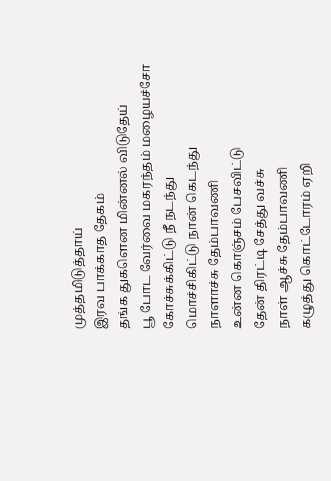முத்தமிடுத்தாய்
இரவ பாக்காத தேகம்
தங்க துகளென மின்னல் விடுதேய்
பூ போட வேர்வை மகரந்தம் மழையச்சோ
கோச்சுக்கிட்டு நீ நடந்து
மொச்சிகிட்டு நான் கெடந்து
நாளாச்சு தேம்பாவணி
உன்ன கொஞ்சம் பேசவிட்டு
தேன் திரட்டி சேத்து வச்சு
நாள் ஆச்சு தேம்பாவணி
கழுத்து கொட்டோரம் ஏறி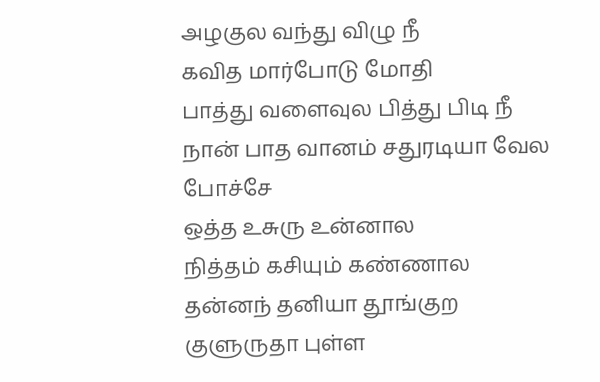அழகுல வந்து விழு நீ
கவித மார்போடு மோதி
பாத்து வளைவுல பித்து பிடி நீ
நான் பாத வானம் சதுரடியா வேல போச்சே
ஒத்த உசுரு உன்னால
நித்தம் கசியும் கண்ணால
தன்னந் தனியா தூங்குற
குளுருதா புள்ள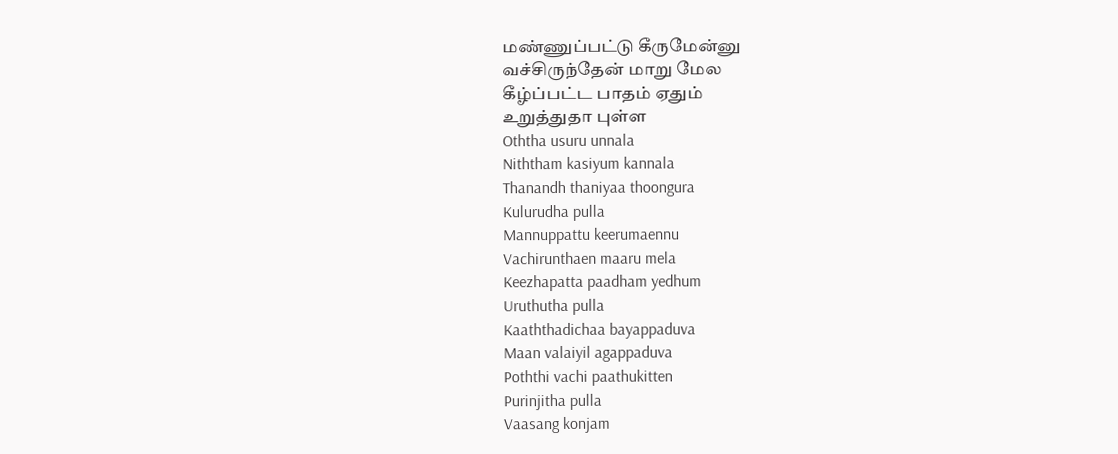மண்ணுப்பட்டு கீருமேன்னு
வச்சிருந்தேன் மாறு மேல
கீழ்ப்பட்ட பாதம் ஏதும்
உறுத்துதா புள்ள
Oththa usuru unnala
Niththam kasiyum kannala
Thanandh thaniyaa thoongura
Kulurudha pulla
Mannuppattu keerumaennu
Vachirunthaen maaru mela
Keezhapatta paadham yedhum
Uruthutha pulla
Kaaththadichaa bayappaduva
Maan valaiyil agappaduva
Poththi vachi paathukitten
Purinjitha pulla
Vaasang konjam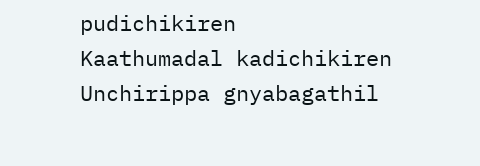pudichikiren
Kaathumadal kadichikiren
Unchirippa gnyabagathil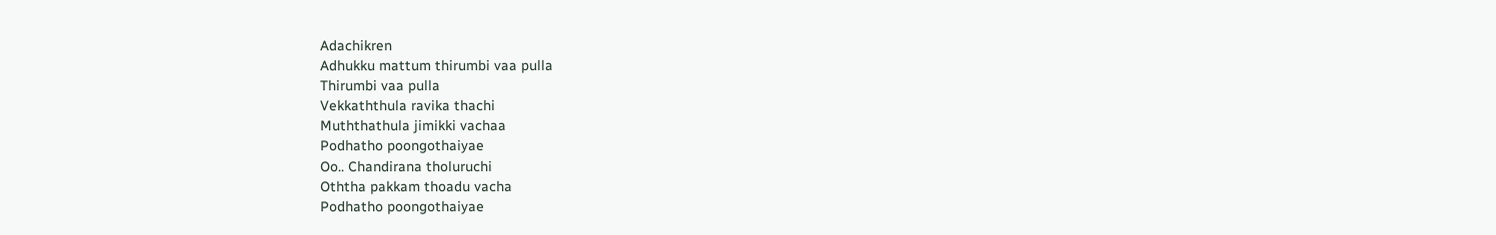Adachikren
Adhukku mattum thirumbi vaa pulla
Thirumbi vaa pulla
Vekkaththula ravika thachi
Muththathula jimikki vachaa
Podhatho poongothaiyae
Oo.. Chandirana tholuruchi
Oththa pakkam thoadu vacha
Podhatho poongothaiyae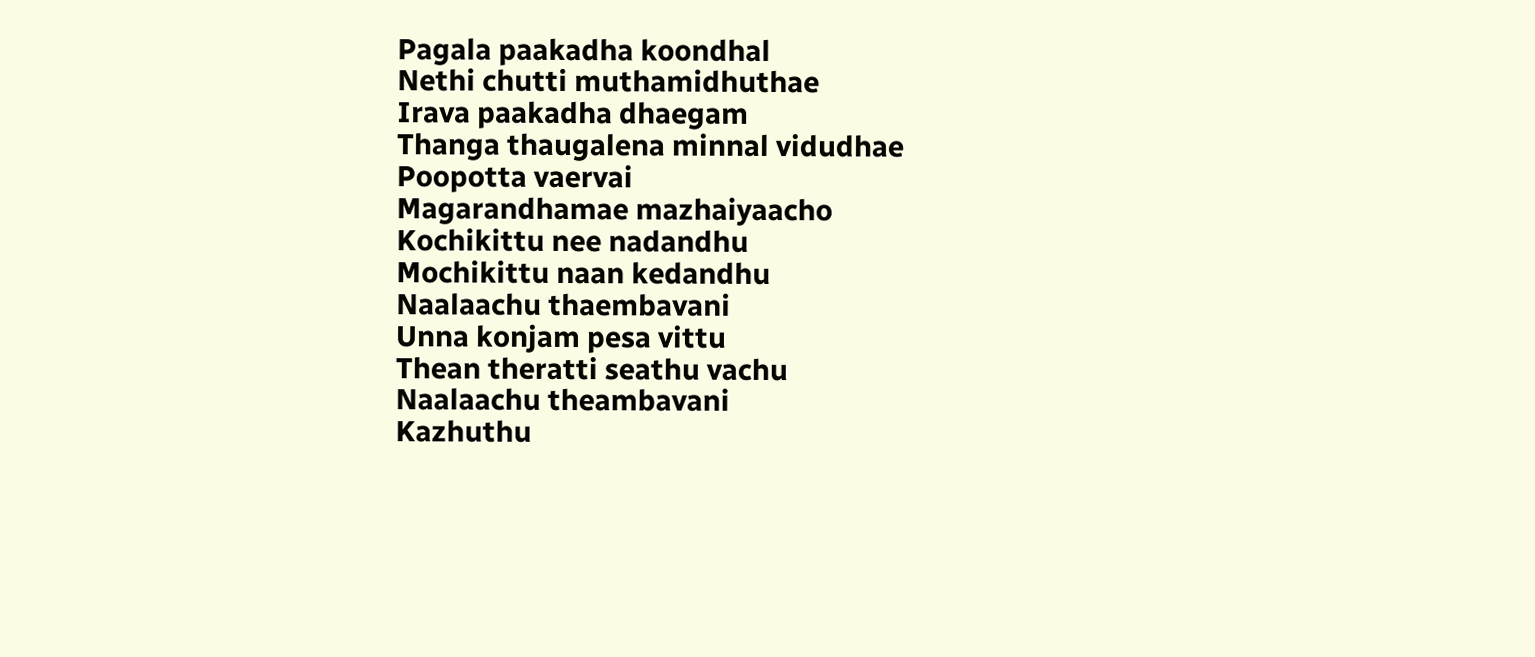Pagala paakadha koondhal
Nethi chutti muthamidhuthae
Irava paakadha dhaegam
Thanga thaugalena minnal vidudhae
Poopotta vaervai
Magarandhamae mazhaiyaacho
Kochikittu nee nadandhu
Mochikittu naan kedandhu
Naalaachu thaembavani
Unna konjam pesa vittu
Thean theratti seathu vachu
Naalaachu theambavani
Kazhuthu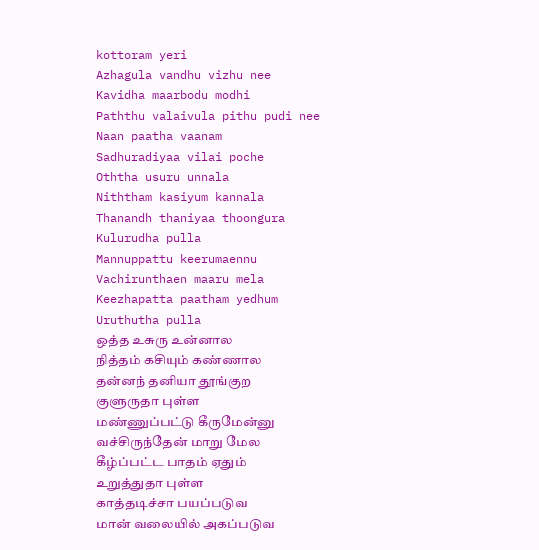kottoram yeri
Azhagula vandhu vizhu nee
Kavidha maarbodu modhi
Paththu valaivula pithu pudi nee
Naan paatha vaanam
Sadhuradiyaa vilai poche
Oththa usuru unnala
Niththam kasiyum kannala
Thanandh thaniyaa thoongura
Kulurudha pulla
Mannuppattu keerumaennu
Vachirunthaen maaru mela
Keezhapatta paatham yedhum
Uruthutha pulla
ஒத்த உசுரு உன்னால
நித்தம் கசியும் கண்ணால
தன்னந் தனியா தூங்குற
குளுருதா புள்ள
மண்ணுப்பட்டு கீருமேன்னு
வச்சிருந்தேன் மாறு மேல
கீழ்ப்பட்ட பாதம் ஏதும்
உறுத்துதா புள்ள
காத்தடிச்சா பயப்படுவ
மான் வலையில் அகப்படுவ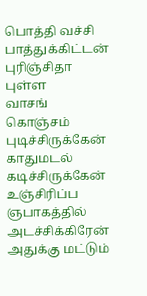பொத்தி வச்சி பாத்துக்கிட்டன்
புரிஞ்சிதா புள்ள
வாசங் கொஞ்சம் புடிச்சிருக்கேன்
காதுமடல் கடிச்சிருக்கேன்
உஞ்சிரிப்ப ஞபாகத்தில் அடச்சிக்கிரேன்
அதுக்கு மட்டும்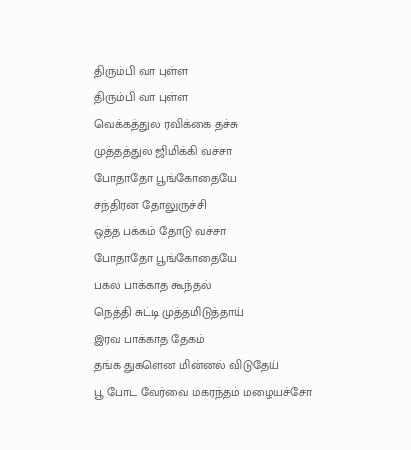திரும்பி வா புள்ள
திரும்பி வா புள்ள
வெக்கத்துல ரவிக்கை தச்சு
முத்தத்துல ஜிமிக்கி வச்சா
போதாதோ பூங்கோதையே
சந்திரன தோலுருச்சி
ஒத்த பக்கம் தோடு வச்சா
போதாதோ பூங்கோதையே
பகல பாக்காத கூந்தல்
நெத்தி சுட்டி முத்தமிடுத்தாய்
இரவ பாக்காத தேகம்
தங்க துகளென மின்னல் விடுதேய்
பூ போட வேர்வை மகரந்தம் மழையச்சோ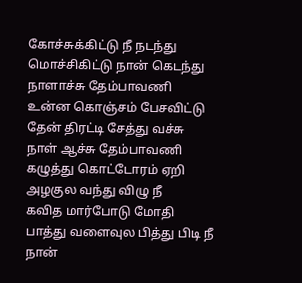கோச்சுக்கிட்டு நீ நடந்து
மொச்சிகிட்டு நான் கெடந்து
நாளாச்சு தேம்பாவணி
உன்ன கொஞ்சம் பேசவிட்டு
தேன் திரட்டி சேத்து வச்சு
நாள் ஆச்சு தேம்பாவணி
கழுத்து கொட்டோரம் ஏறி
அழகுல வந்து விழு நீ
கவித மார்போடு மோதி
பாத்து வளைவுல பித்து பிடி நீ
நான்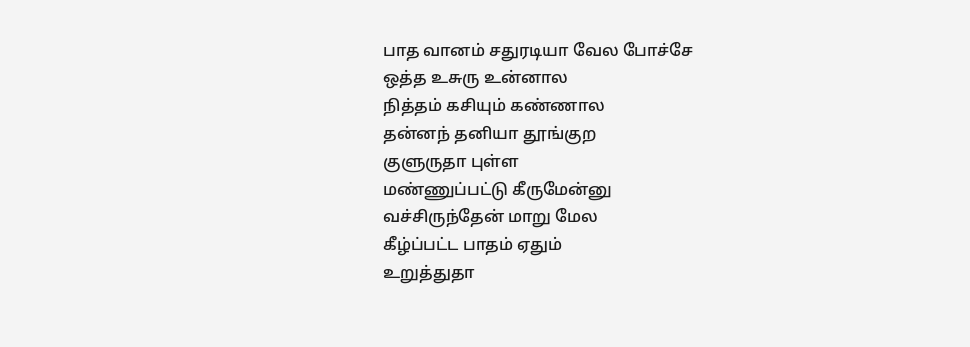பாத வானம் சதுரடியா வேல போச்சே
ஒத்த உசுரு உன்னால
நித்தம் கசியும் கண்ணால
தன்னந் தனியா தூங்குற
குளுருதா புள்ள
மண்ணுப்பட்டு கீருமேன்னு
வச்சிருந்தேன் மாறு மேல
கீழ்ப்பட்ட பாதம் ஏதும்
உறுத்துதா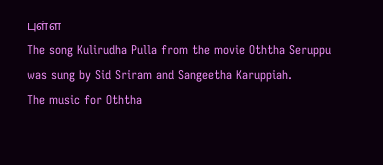புள்ள
The song Kulirudha Pulla from the movie Oththa Seruppu was sung by Sid Sriram and Sangeetha Karuppiah.
The music for Oththa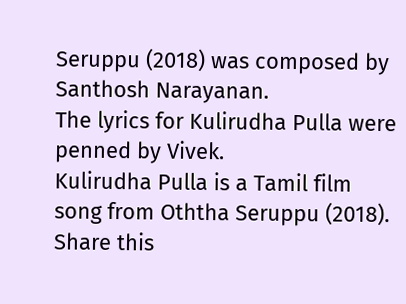Seruppu (2018) was composed by Santhosh Narayanan.
The lyrics for Kulirudha Pulla were penned by Vivek.
Kulirudha Pulla is a Tamil film song from Oththa Seruppu (2018).
Share this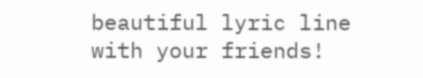beautiful lyric line with your friends!